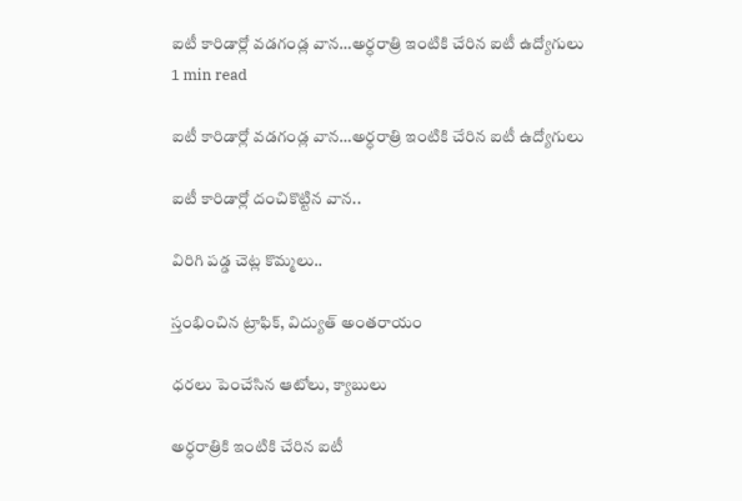ఐటీ కారిడార్లో వడగండ్ల వాన…అర్ధరాత్రి ఇంటికి చేరిన ఐటీ ఉద్యోగులు
1 min read

ఐటీ కారిడార్లో వడగండ్ల వాన…అర్ధరాత్రి ఇంటికి చేరిన ఐటీ ఉద్యోగులు

ఐటీ కారిడార్లో దంచికొట్టిన వాన..

విరిగి పడ్డ చెట్ల కొమ్మలు..

స్తంభించిన ట్రాఫిక్, విద్యుత్ అంతరాయం

ధరలు పెంచేసిన ఆటోలు, క్యాబులు

అర్ధరాత్రికి ఇంటికి చేరిన ఐటీ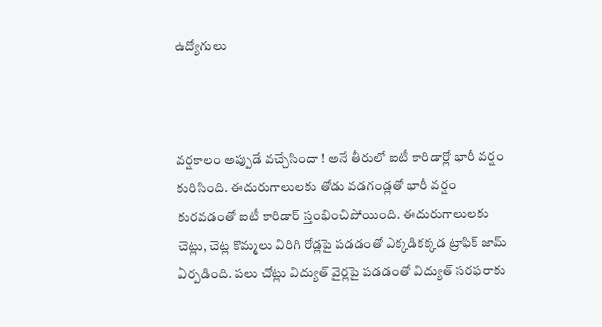ఉద్యోగులు



వర్షకాలం అప్పుడే వచ్చేసిందా ! అనే తీరులో ఐటీ కారిడార్లో భారీ వర్షం కురిసింది. ఈదురుగాలులకు తోడు వడగండ్లతో భారీ వర్షం కురవడంతో ఐటీ కారిడార్ స్తంభించిపోయింది. ఈదురుగాలులకు చెట్లు, చెట్ల కొమ్మలు విరిగి రోడ్లపై పడడంతో ఎక్కడికక్కడ ట్రాఫిక్ జామ్ ఏర్పడింది. పలు చోట్లు విద్యుత్ వైర్లపై పడడంతో విద్యుత్ సరఫరాకు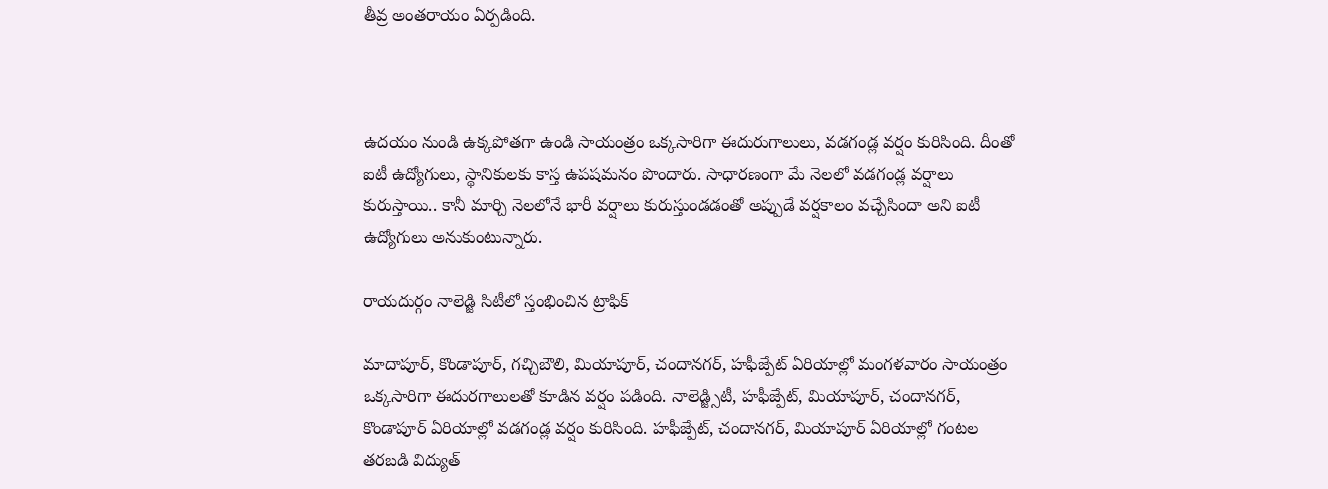తీవ్ర అంతరాయం ఏర్పడింది.



ఉదయం నుండి ఉక్కపోతగా ఉండి సాయంత్రం ఒక్కసారిగా ఈదురుగాలులు, వడగండ్ల వర్షం కురిసింది. దీంతో ఐటీ ఉద్యోగులు, స్థానికులకు కాస్త ఉపషమనం పొందారు. సాధారణంగా మే నెలలో వడగండ్ల వర్షాలు కురుస్తాయి.. కానీ మార్చి నెలలోనే భారీ వర్షాలు కురుస్తుండడంతో అప్పుడే వర్షకాలం వచ్చేసిందా అని ఐటీ ఉద్యోగులు అనుకుంటున్నారు.

రాయదుర్గం నాలెడ్జి సిటీలో స్తంభించిన ట్రాఫిక్

మాదాపూర్, కొండాపూర్, గచ్చిబౌలి, మియాపూర్, చందానగర్, హఫీజ్పేట్ ఏరియాల్లో మంగళవారం సాయంత్రం ఒక్కసారిగా ఈదురగాలులతో కూడిన వర్షం పడింది. నాలెడ్జ్సిటీ, హఫీజ్పేట్, మియాపూర్, చందానగర్, కొండాపూర్ ఏరియాల్లో వడగండ్ల వర్షం కురిసింది. హఫీజ్పేట్, చందానగర్, మియాపూర్ ఏరియాల్లో గంటల తరబడి విద్యుత్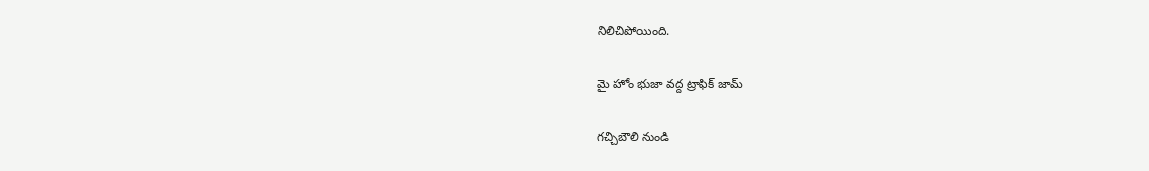నిలిచిపోయింది.

మై హోం భుజా వద్ద ట్రాఫిక్ జామ్

గచ్చిబౌలి నుండి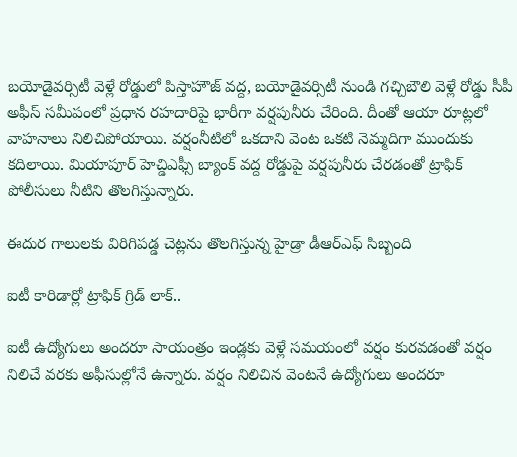బయోడైవర్సిటీ వెళ్లే రోడ్డులో పిస్తాహౌజ్ వద్ద, బయోడైవర్సిటీ నుండి గచ్చిబౌలి వెళ్లే రోడ్డు సీపీ అఫీస్ సమీపంలో ప్రధాన రహదారిపై భారీగా వర్షపునీరు చేరింది. దీంతో ఆయా రూట్లలో వాహనాలు నిలిచిపోయాయి. వర్షంనీటిలో ఒకదాని వెంట ఒకటి నెమ్మదిగా ముందుకు కదిలాయి. మియాపూర్ హెచ్డిఎఫ్సీ బ్యాంక్ వద్ద రోడ్డుపై వర్షపునీరు చేరడంతో ట్రాఫిక్ పోలీసులు నీటిని తొలగిస్తున్నారు.

ఈదుర గాలులకు విరిగిపడ్డ చెట్లను తొలగిస్తున్న హైడ్రా డీఆర్ఎఫ్ సిబ్బంది

ఐటీ కారిడార్లో ట్రాఫిక్ గ్రిడ్ లాక్..

ఐటీ ఉద్యోగులు అందరూ సాయంత్రం ఇండ్లకు వెళ్లే సమయంలో వర్షం కురవడంతో వర్షం నిలిచే వరకు అఫీసుల్లోనే ఉన్నారు. వర్షం నిలిచిన వెంటనే ఉద్యోగులు అందరూ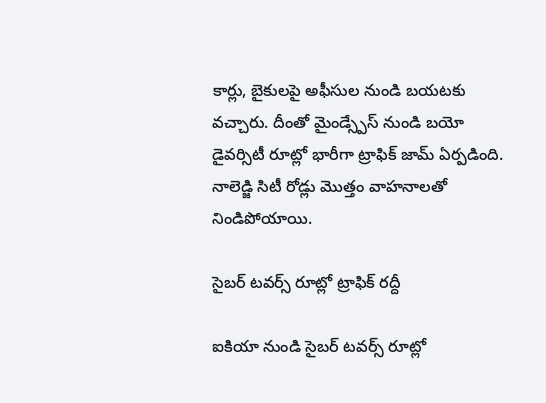కార్లు, బైకులపై అఫీసుల నుండి బయటకు వచ్చారు. దీంతో మైండ్స్పేస్ నుండి బయో డైవర్సిటీ రూట్లో భారీగా ట్రాఫిక్ జామ్ ఏర్పడింది. నాలెడ్జి సిటీ రోడ్లు మొత్తం వాహనాలతో నిండిపోయాయి.

సైబర్ టవర్స్ రూట్లో ట్రాఫిక్ రద్దీ

ఐకియా నుండి సైబర్ టవర్స్ రూట్లో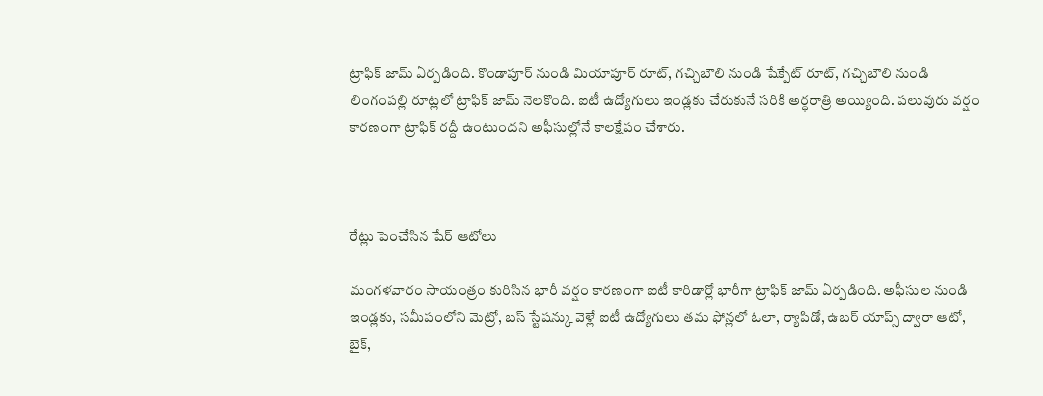ట్రాఫిక్ జామ్ ఏర్పడింది. కొండాపూర్ నుండి మియాపూర్ రూట్, గచ్చిబౌలి నుండి షేక్పేట్ రూట్, గచ్చిబౌలి నుండి లింగంపల్లి రూట్లలో ట్రాఫిక్ జామ్ నెలకొంది. ఐటీ ఉద్యోగులు ఇండ్లకు చేరుకునే సరికి అర్ధరాత్రి అయ్యింది. పలువురు వర్షం కారణంగా ట్రాఫిక్ రద్దీ ఉంటుందని అఫీసుల్లోనే కాలక్షేపం చేశారు.



రేట్లు పెంచేసిన షేర్ ఆటోలు

మంగళవారం సాయంత్రం కురిసిన భారీ వర్షం కారణంగా ఐటీ కారిడార్లో భారీగా ట్రాఫిక్ జామ్ ఏర్పడింది. అఫీసుల నుండి ఇండ్లకు, సమీపంలోని మెట్రో, బస్ స్టేషన్కు వెళ్లే ఐటీ ఉద్యోగులు తమ ఫోన్లలో ఓలా, ర్యాపిడో, ఉబర్ యాప్స్ ద్వారా ఆటో, బైక్,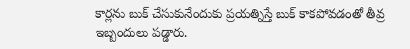కార్లను బుక్ చేసుకునేందుకు ప్రయత్నిస్తే బుక్ కాకపోవడంతో తీవ్ర ఇబ్బందులు పడ్డారు.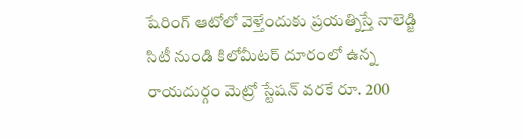షేరింగ్ ఆటోలో వెళ్తేందుకు ప్రయత్నిస్తే నాలెడ్జి సిటీ నుండి కిలోమీటర్ దూరంలో ఉన్న రాయదుర్గం మెట్రో స్టేషన్ వరకే రూ. 200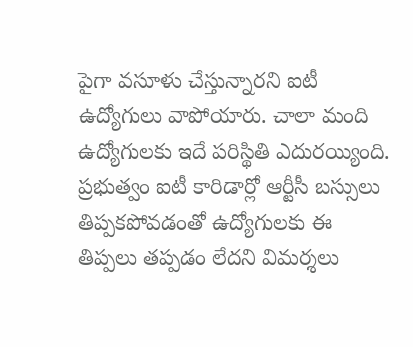పైగా వసూళు చేస్తున్నారని ఐటీ ఉద్యోగులు వాపోయారు. చాలా మంది ఉద్యోగులకు ఇదే పరిస్థితి ఎదురయ్యింది. ప్రభుత్వం ఐటీ కారిడార్లో ఆర్టీసీ బస్సులు తిప్పకపోవడంతో ఉద్యోగులకు ఈ తిప్పలు తప్పడం లేదని విమర్శలు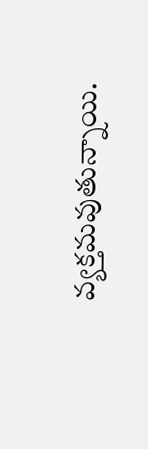వ్యక్తమవుతున్నాయి.